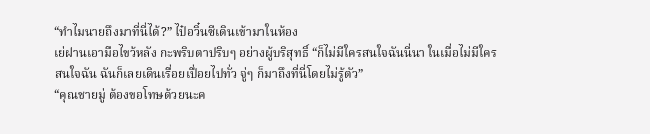“ทำไมนายถึงมาที่นี่ได้?” ไป๋อวิ๋นซีเดินเข้ามาในห้อง
เย่ฝานเอามือไขว้หลัง กะพริบตาปริบๆ อย่างผู้บริสุทธิ์ “ก็ไม่มีใครสนใจฉันนี่นา ในเมื่อไม่มีใครสนใจฉัน ฉันก็เลยเดินเรื่อยเปื่อยไปทั่ว จู่ๆ ก็มาถึงที่นี่โดยไม่รู้ตัว”
“คุณชายมู่ ต้องขอโทษด้วยนะค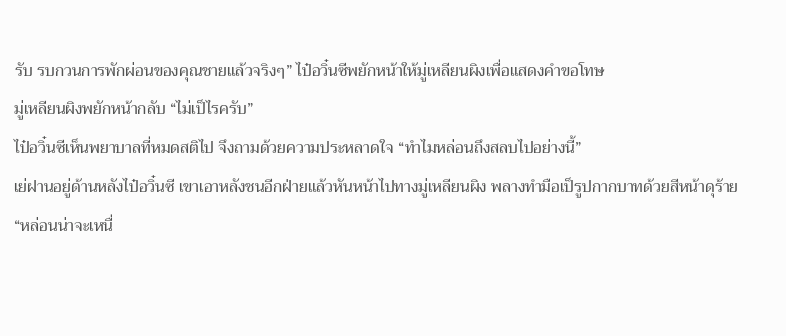รับ รบกวนการพักผ่อนของคุณชายแล้วจริงๆ” ไป๋อวิ๋นซีพยักหน้าให้มู่เหลียนผิงเพื่อแสดงคำขอโทษ
มู่เหลียนผิงพยักหน้ากลับ “ไม่เป็ไรครับ”
ไป๋อวิ๋นซีเห็นพยาบาลที่หมดสติไป จึงถามด้วยความประหลาดใจ “ทำไมหล่อนถึงสลบไปอย่างนี้”
เย่ฝานอยู่ด้านหลังไป๋อวิ๋นซี เขาเอาหลังชนอีกฝ่ายแล้วหันหน้าไปทางมู่เหลียนผิง พลางทำมือเป็รูปกากบาทด้วยสีหน้าดุร้าย
“หล่อนน่าจะเหนื่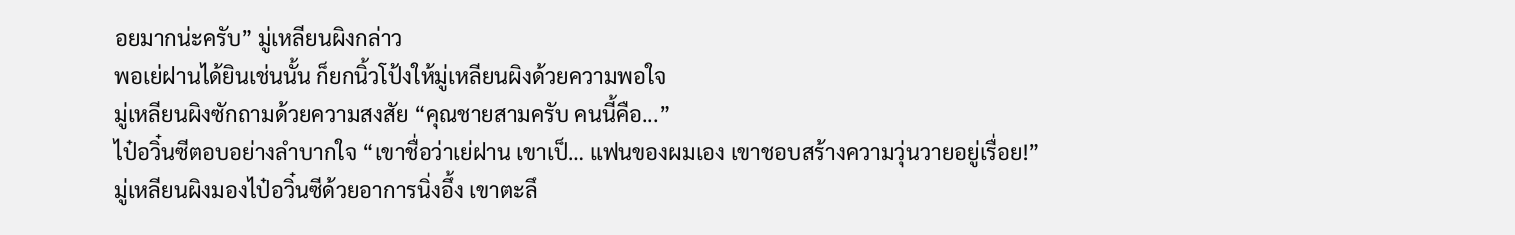อยมากน่ะครับ” มู่เหลียนผิงกล่าว
พอเย่ฝานได้ยินเช่นนั้น ก็ยกนิ้วโป้งให้มู่เหลียนผิงด้วยความพอใจ
มู่เหลียนผิงซักถามด้วยความสงสัย “คุณชายสามครับ คนนี้คือ...”
ไป๋อวิ๋นซีตอบอย่างลำบากใจ “เขาชื่อว่าเย่ฝาน เขาเป็… แฟนของผมเอง เขาชอบสร้างความวุ่นวายอยู่เรื่อย!”
มู่เหลียนผิงมองไป๋อวิ๋นซีด้วยอาการนิ่งอึ้ง เขาตะลึ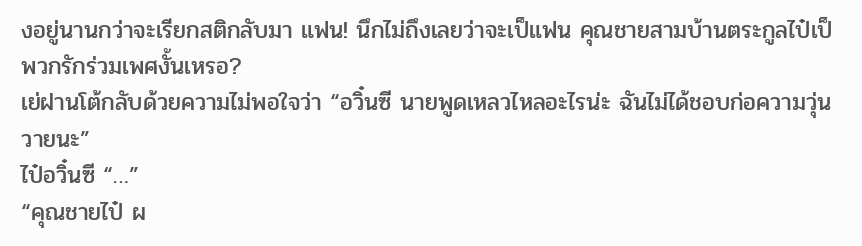งอยู่นานกว่าจะเรียกสติกลับมา แฟน! นึกไม่ถึงเลยว่าจะเป็แฟน คุณชายสามบ้านตระกูลไป๋เป็พวกรักร่วมเพศงั้นเหรอ?
เย่ฝานโต้กลับด้วยความไม่พอใจว่า “อวิ๋นซี นายพูดเหลวไหลอะไรน่ะ ฉันไม่ได้ชอบก่อความวุ่นวายนะ”
ไป๋อวิ๋นซี “…”
“คุณชายไป๋ ผ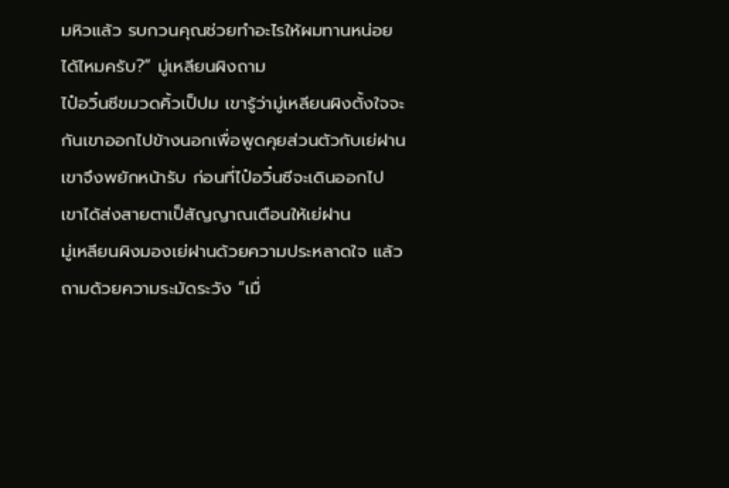มหิวแล้ว รบกวนคุณช่วยทำอะไรให้ผมทานหน่อยได้ไหมครับ?” มู่เหลียนผิงถาม
ไป๋อวิ๋นซีขมวดคิ้วเป็ปม เขารู้ว่ามู่เหลียนผิงตั้งใจจะกันเขาออกไปข้างนอกเพื่อพูดคุยส่วนตัวกับเย่ฝาน เขาจึงพยักหน้ารับ ก่อนที่ไป๋อวิ๋นซีจะเดินออกไป เขาได้ส่งสายตาเป็สัญญาณเตือนให้เย่ฝาน
มู่เหลียนผิงมองเย่ฝานด้วยความประหลาดใจ แล้วถามด้วยความระมัดระวัง “เมื่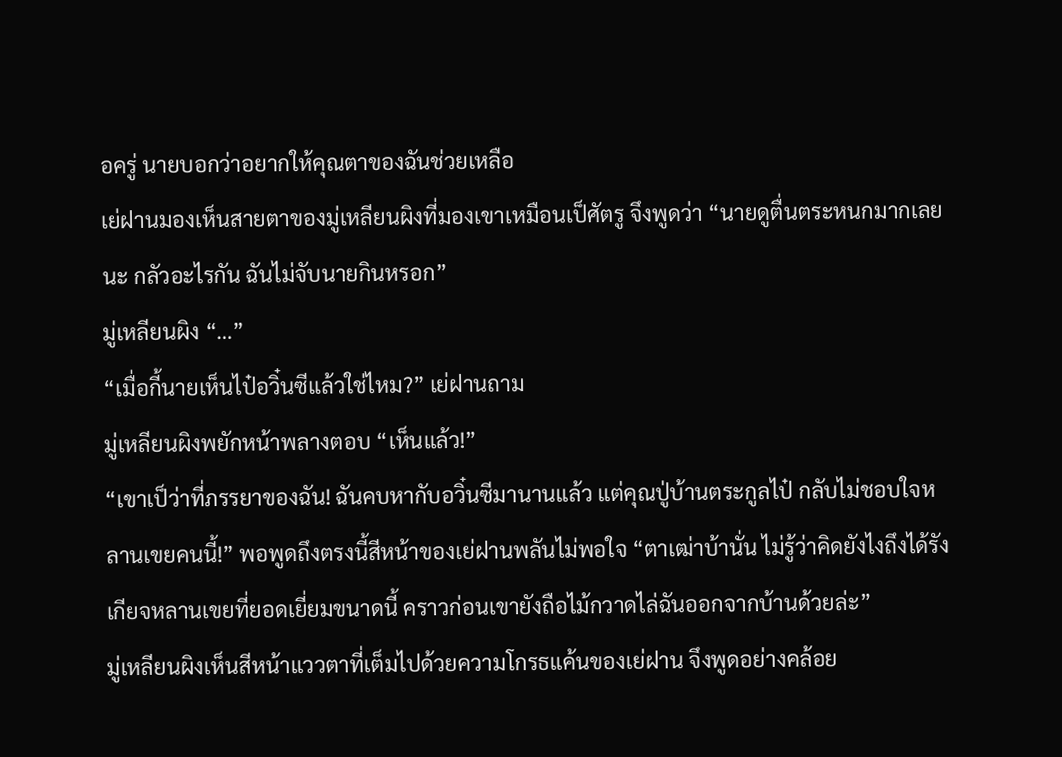อครู่ นายบอกว่าอยากให้คุณตาของฉันช่วยเหลือ
เย่ฝานมองเห็นสายตาของมู่เหลียนผิงที่มองเขาเหมือนเป็ศัตรู จึงพูดว่า “นายดูตื่นตระหนกมากเลยนะ กลัวอะไรกัน ฉันไม่จับนายกินหรอก”
มู่เหลียนผิง “…”
“เมื่อกี้นายเห็นไป๋อวิ๋นซีแล้วใช่ไหม?” เย่ฝานถาม
มู่เหลียนผิงพยักหน้าพลางตอบ “เห็นแล้ว!”
“เขาเป็ว่าที่ภรรยาของฉัน! ฉันคบหากับอวิ๋นซีมานานแล้ว แต่คุณปู่บ้านตระกูลไป๋ กลับไม่ชอบใจหลานเขยคนนี้!” พอพูดถึงตรงนี้สีหน้าของเย่ฝานพลันไม่พอใจ “ตาเฒ่าบ้านั่น ไม่รู้ว่าคิดยังไงถึงได้รังเกียจหลานเขยที่ยอดเยี่ยมขนาดนี้ คราวก่อนเขายังถือไม้กวาดไล่ฉันออกจากบ้านด้วยล่ะ”
มู่เหลียนผิงเห็นสีหน้าแววตาที่เต็มไปด้วยความโกรธแค้นของเย่ฝาน จึงพูดอย่างคล้อย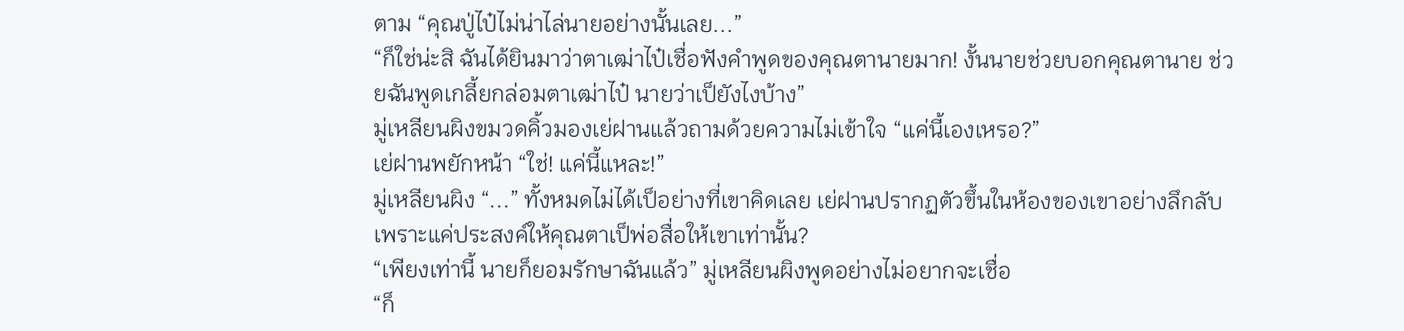ตาม “คุณปู่ไป๋ไม่น่าไล่นายอย่างนั้นเลย...”
“ก็ใช่น่ะสิ ฉันได้ยินมาว่าตาเฒ่าไป๋เชื่อฟังคำพูดของคุณตานายมาก! งั้นนายช่วยบอกคุณตานาย ช่วยฉันพูดเกลี้ยกล่อมตาเฒ่าไป๋ นายว่าเป็ยังไงบ้าง”
มู่เหลียนผิงขมวดคิ้วมองเย่ฝานแล้วถามด้วยความไม่เข้าใจ “แค่นี้เองเหรอ?”
เย่ฝานพยักหน้า “ใช่! แค่นี้แหละ!”
มู่เหลียนผิง “...” ทั้งหมดไม่ได้เป็อย่างที่เขาคิดเลย เย่ฝานปรากฏตัวขึ้นในห้องของเขาอย่างลึกลับ เพราะแค่ประสงค์ให้คุณตาเป็พ่อสื่อให้เขาเท่านั้น?
“เพียงเท่านี้ นายก็ยอมรักษาฉันแล้ว” มู่เหลียนผิงพูดอย่างไม่อยากจะเชื่อ
“ก็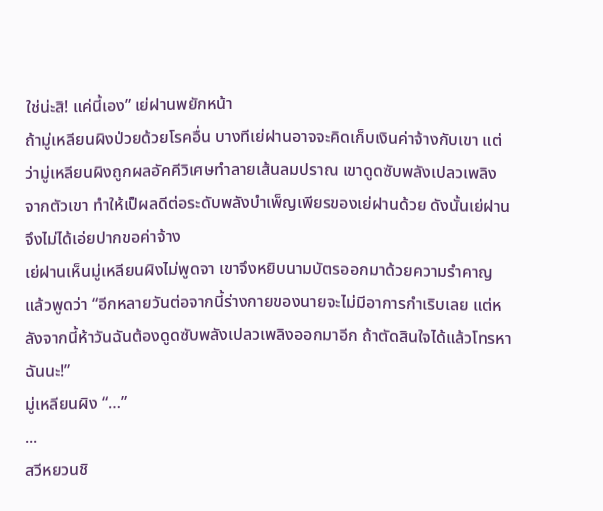ใช่น่ะสิ! แค่นี้เอง” เย่ฝานพยักหน้า
ถ้ามู่เหลียนผิงป่วยด้วยโรคอื่น บางทีเย่ฝานอาจจะคิดเก็บเงินค่าจ้างกับเขา แต่ว่ามู่เหลียนผิงถูกผลอัคคีวิเศษทำลายเส้นลมปราณ เขาดูดซับพลังเปลวเพลิงจากตัวเขา ทำให้เป็ผลดีต่อระดับพลังบำเพ็ญเพียรของเย่ฝานด้วย ดังนั้นเย่ฝานจึงไม่ได้เอ่ยปากขอค่าจ้าง
เย่ฝานเห็นมู่เหลียนผิงไม่พูดจา เขาจึงหยิบนามบัตรออกมาด้วยความรำคาญ แล้วพูดว่า “อีกหลายวันต่อจากนี้ร่างกายของนายจะไม่มีอาการกำเริบเลย แต่หลังจากนี้ห้าวันฉันต้องดูดซับพลังเปลวเพลิงออกมาอีก ถ้าตัดสินใจได้แล้วโทรหาฉันนะ!”
มู่เหลียนผิง “…”
...
สวีหยวนชิ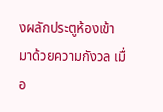งผลักประตูห้องเข้ามาด้วยความกังวล เมื่อ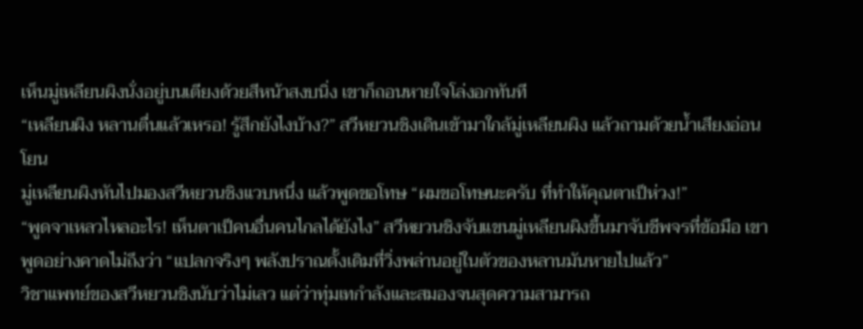เห็นมู่เหลียนผิงนั่งอยู่บนเตียงด้วยสีหน้าสงบนิ่ง เขาก็ถอนหายใจโล่งอกทันที
“เหลียนผิง หลานตื่นแล้วเหรอ! รู้สึกยังไงบ้าง?” สวีหยวนชิงเดินเข้ามาใกล้มู่เหลียนผิง แล้วถามด้วยน้ำเสียงอ่อนโยน
มู่เหลียนผิงหันไปมองสวีหยวนชิงแวบหนึ่ง แล้วพูดขอโทษ “ผมขอโทษนะครับ ที่ทำให้คุณตาเป็ห่วง!”
“พูดจาเหลวไหลอะไร! เห็นตาเป็คนอื่นคนไกลได้ยังไง” สวีหยวนชิงจับแขนมู่เหลียนผิงขึ้นมาจับชีพจรที่ข้อมือ เขาพูดอย่างคาดไม่ถึงว่า “แปลกจริงๆ พลังปราณดั้งเดิมที่วิ่งพล่านอยู่ในตัวของหลานมันหายไปแล้ว”
วิชาแพทย์ของสวีหยวนชิงนับว่าไม่เลว แต่ว่าทุ่มเทกำลังและสมองจนสุดความสามารถ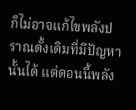ก็ไม่อาจแก้ไขพลังปราณดั้งเดิมที่มีปัญหานั้นได้ แต่ตอนนี้พลัง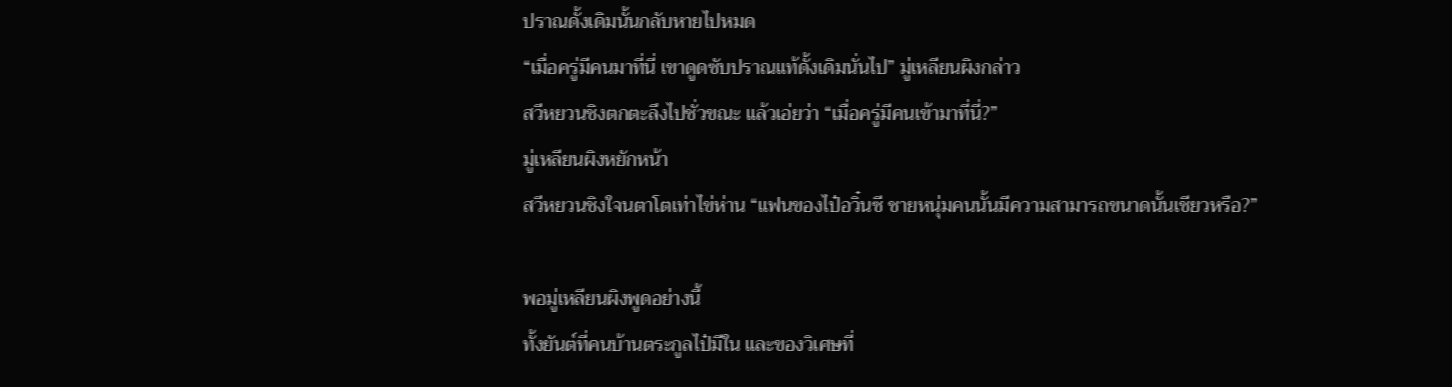ปราณดั้งเดิมนั้นกลับหายไปหมด
“เมื่อครู่มีคนมาที่นี่ เขาดูดซับปราณแท้ดั้งเดิมนั่นไป” มู่เหลียนผิงกล่าว
สวีหยวนชิงตกตะลึงไปชั่วขณะ แล้วเอ่ยว่า “เมื่อครู่มีคนเข้ามาที่นี่?”
มู่เหลียนผิงหยักหน้า
สวีหยวนชิงใจนตาโตเท่าไข่ห่าน “แฟนของไป๋อวิ๋นซี ชายหนุ่มคนนั้นมีความสามารถขนาดนั้นเชียวหรือ?”

พอมู่เหลียนผิงพูดอย่างนี้
ทั้งยันต์ที่คนบ้านตระกูลไป๋มีใน และของวิเศษที่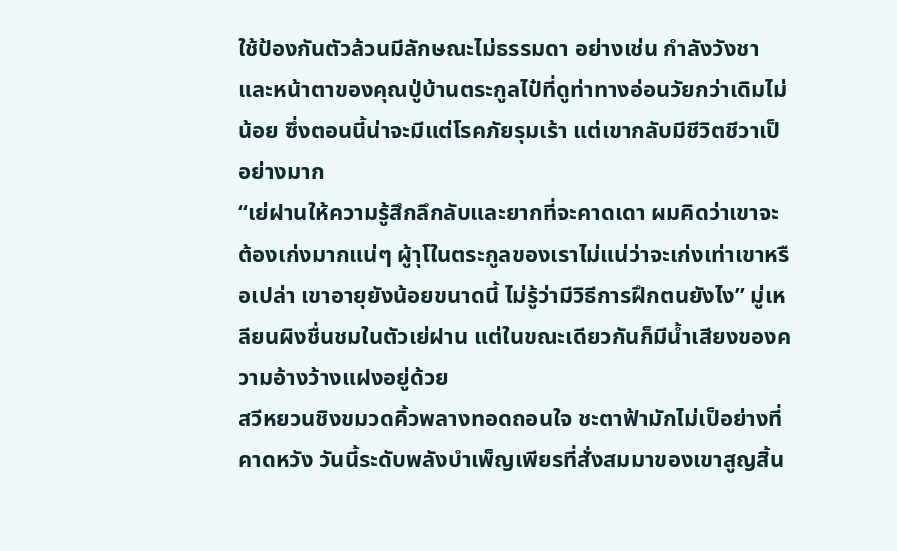ใช้ป้องกันตัวล้วนมีลักษณะไม่ธรรมดา อย่างเช่น กำลังวังชาและหน้าตาของคุณปู่บ้านตระกูลไป๋ที่ดูท่าทางอ่อนวัยกว่าเดิมไม่น้อย ซึ่งตอนนี้น่าจะมีแต่โรคภัยรุมเร้า แต่เขากลับมีชีวิตชีวาเป็อย่างมาก
“เย่ฝานให้ความรู้สึกลึกลับและยากที่จะคาดเดา ผมคิดว่าเขาจะต้องเก่งมากแน่ๆ ผู้าุโในตระกูลของเราไม่แน่ว่าจะเก่งเท่าเขาหรือเปล่า เขาอายุยังน้อยขนาดนี้ ไม่รู้ว่ามีวิธีการฝึกตนยังไง” มู่เหลียนผิงชื่นชมในตัวเย่ฝาน แต่ในขณะเดียวกันก็มีน้ำเสียงของความอ้างว้างแฝงอยู่ด้วย
สวีหยวนชิงขมวดคิ้วพลางทอดถอนใจ ชะตาฟ้ามักไม่เป็อย่างที่คาดหวัง วันนี้ระดับพลังบำเพ็ญเพียรที่สั่งสมมาของเขาสูญสิ้น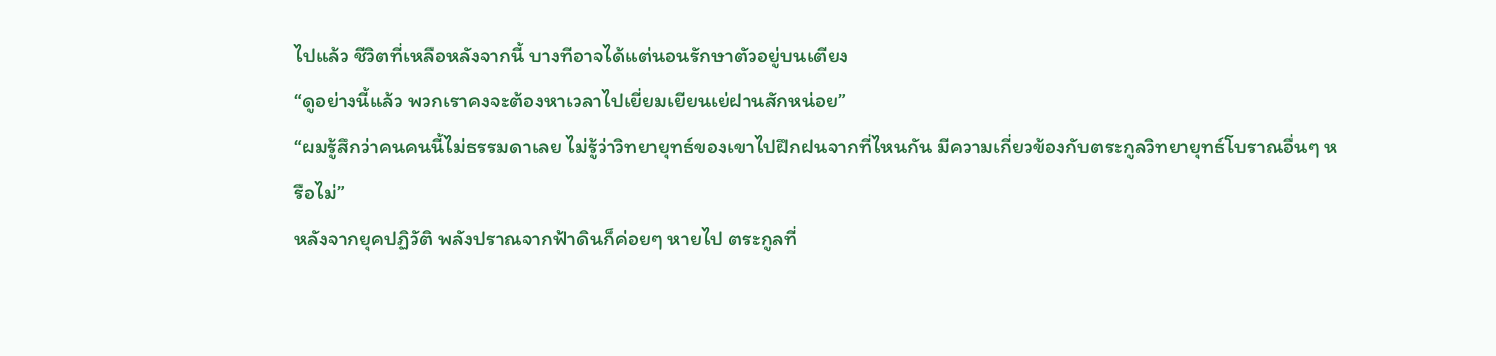ไปแล้ว ชีวิตที่เหลือหลังจากนี้ บางทีอาจได้แต่นอนรักษาตัวอยู่บนเตียง
“ดูอย่างนี้แล้ว พวกเราคงจะต้องหาเวลาไปเยี่ยมเยียนเย่ฝานสักหน่อย”
“ผมรู้สึกว่าคนคนนี้ไม่ธรรมดาเลย ไม่รู้ว่าวิทยายุทธ์ของเขาไปฝึกฝนจากที่ไหนกัน มีความเกี่ยวข้องกับตระกูลวิทยายุทธ์โบราณอื่นๆ หรือไม่”
หลังจากยุคปฏิวัติ พลังปราณจากฟ้าดินก็ค่อยๆ หายไป ตระกูลที่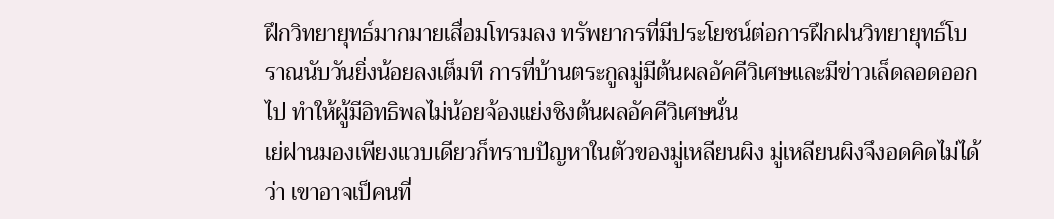ฝึกวิทยายุทธ์มากมายเสื่อมโทรมลง ทรัพยากรที่มีประโยชน์ต่อการฝึกฝนวิทยายุทธ์โบราณนับวันยิ่งน้อยลงเต็มที การที่บ้านตระกูลมู่มีต้นผลอัคคีวิเศษและมีข่าวเล็ดลอดออกไป ทำให้ผู้มีอิทธิพลไม่น้อยจ้องแย่งชิงต้นผลอัคคีวิเศษนั่น
เย่ฝานมองเพียงแวบเดียวก็ทราบปัญหาในตัวของมู่เหลียนผิง มู่เหลียนผิงจึงอดคิดไม่ได้ว่า เขาอาจเป็คนที่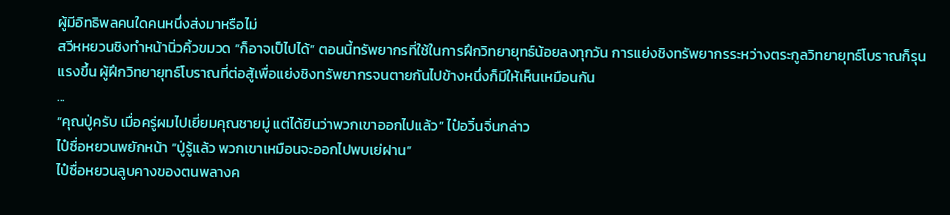ผู้มีอิทธิพลคนใดคนหนึ่งส่งมาหรือไม่
สวีหหยวนชิงทำหน้านิ่วคิ้วขมวด “ก็อาจเป็ไปได้” ตอนนี้ทรัพยากรที่ใช้ในการฝึกวิทยายุทธ์น้อยลงทุกวัน การแย่งชิงทรัพยากรระหว่างตระกูลวิทยายุทธ์โบราณก็รุนแรงขึ้น ผู้ฝึกวิทยายุทธ์โบราณที่ต่อสู้เพื่อแย่งชิงทรัพยากรจนตายกันไปข้างหนึ่งก็มีให้เห็นเหมือนกัน
...
“คุณปู่ครับ เมื่อครู่ผมไปเยี่ยมคุณชายมู่ แต่ได้ยินว่าพวกเขาออกไปแล้ว” ไป๋อวิ๋นจิ่นกล่าว
ไป๋ซื่อหยวนพยักหน้า “ปู่รู้แล้ว พวกเขาเหมือนจะออกไปพบเย่ฝาน”
ไป๋ซื่อหยวนลูบคางของตนพลางค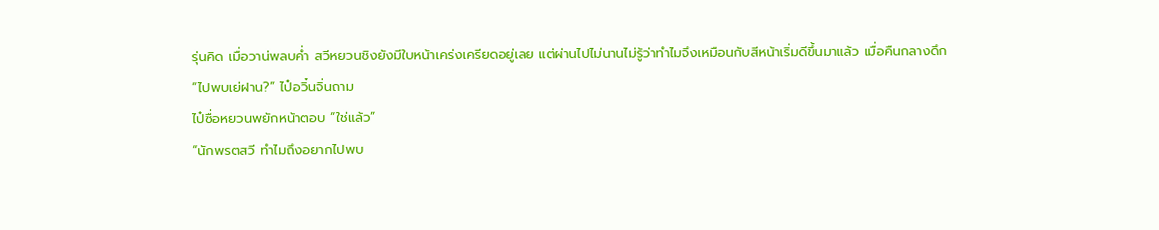รุ่นคิด เมื่อวาน่พลบค่ำ สวีหยวนชิงยังมีใบหน้าเคร่งเครียดอยู่เลย แต่ผ่านไปไม่นานไม่รู้ว่าทำไมจึงเหมือนกับสีหน้าเริ่มดีขึ้นมาแล้ว เมื่อคืนกลางดึก
“ไปพบเย่ฝาน?” ไป๋อวิ๋นจิ่นถาม
ไป๋ซื่อหยวนพยักหน้าตอบ “ใช่แล้ว”
“นักพรตสวี ทำไมถึงอยากไปพบ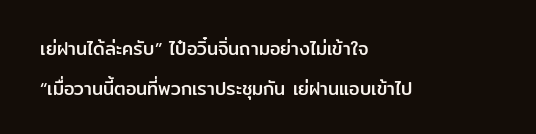เย่ฝานได้ล่ะครับ” ไป๋อวิ๋นจิ่นถามอย่างไม่เข้าใจ
“เมื่อวานนี้ตอนที่พวกเราประชุมกัน เย่ฝานแอบเข้าไป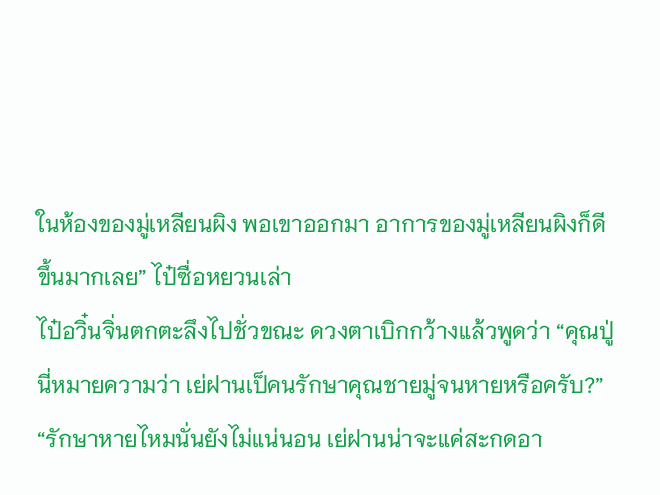ในห้องของมู่เหลียนผิง พอเขาออกมา อาการของมู่เหลียนผิงก็ดีขึ้นมากเลย” ไป๋ซื่อหยวนเล่า
ไป๋อวิ๋นจิ่นตกตะลึงไปชั่วขณะ ดวงตาเบิกกว้างแล้วพูดว่า “คุณปู่ นี่หมายความว่า เย่ฝานเป็คนรักษาคุณชายมู่จนหายหรือครับ?”
“รักษาหายไหมนั่นยังไม่แน่นอน เย่ฝานน่าจะแค่สะกดอา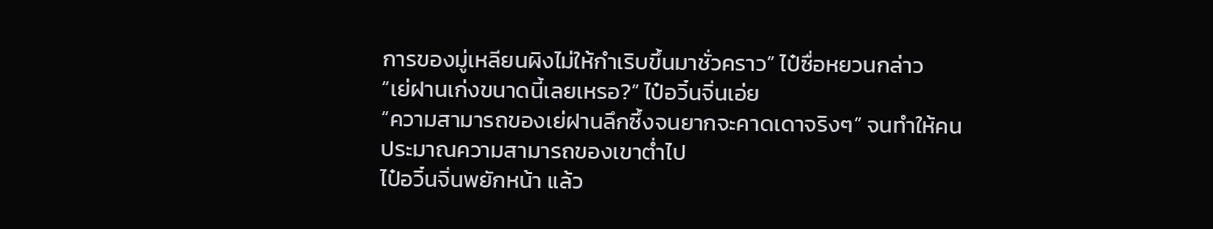การของมู่เหลียนผิงไม่ให้กำเริบขึ้นมาชั่วคราว” ไป๋ซื่อหยวนกล่าว
“เย่ฝานเก่งขนาดนี้เลยเหรอ?” ไป๋อวิ๋นจิ่นเอ่ย
“ความสามารถของเย่ฝานลึกซึ้งจนยากจะคาดเดาจริงๆ” จนทำให้คนประมาณความสามารถของเขาต่ำไป
ไป๋อวิ๋นจิ่นพยักหน้า แล้ว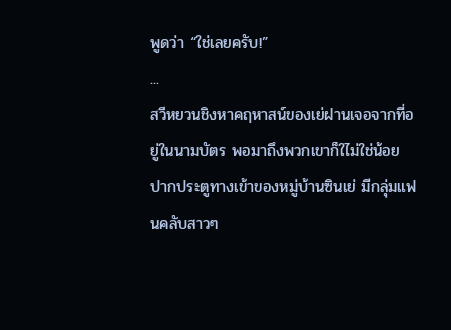พูดว่า “ใช่เลยครับ!”
...
สวีหยวนชิงหาคฤหาสน์ของเย่ฝานเจอจากที่อยู่ในนามบัตร พอมาถึงพวกเขาก็ใไม่ใช่น้อย
ปากประตูทางเข้าของหมู่บ้านซินเย่ มีกลุ่มแฟนคลับสาวๆ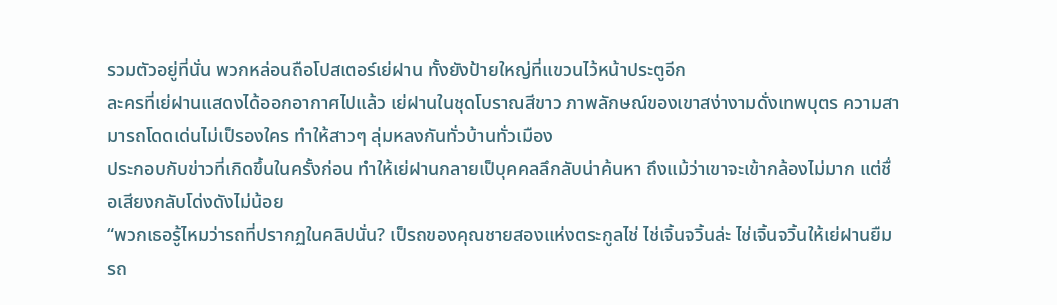รวมตัวอยู่ที่นั่น พวกหล่อนถือโปสเตอร์เย่ฝาน ทั้งยังป้ายใหญ่ที่แขวนไว้หน้าประตูอีก
ละครที่เย่ฝานแสดงได้ออกอากาศไปแล้ว เย่ฝานในชุดโบราณสีขาว ภาพลักษณ์ของเขาสง่างามดั่งเทพบุตร ความสามารถโดดเด่นไม่เป็รองใคร ทำให้สาวๆ ลุ่มหลงกันทั่วบ้านทั่วเมือง
ประกอบกับข่าวที่เกิดขึ้นในครั้งก่อน ทำให้เย่ฝานกลายเป็บุคคลลึกลับน่าค้นหา ถึงแม้ว่าเขาจะเข้ากล้องไม่มาก แต่ชื่อเสียงกลับโด่งดังไม่น้อย
“พวกเธอรู้ไหมว่ารถที่ปรากฏในคลิปนั่น? เป็รถของคุณชายสองแห่งตระกูลไช่ ไช่เจิ้นจวิ้นล่ะ ไช่เจิ้นจวิ้นให้เย่ฝานยืมรถ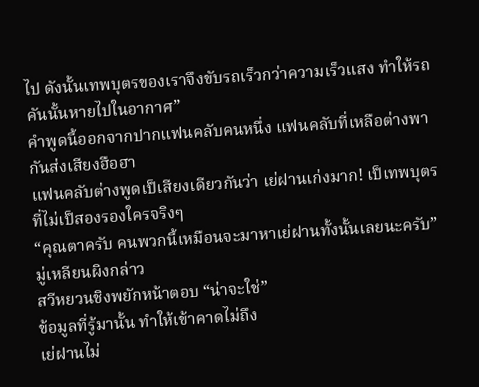ไป ดังนั้นเทพบุตรของเราจึงขับรถเร็วกว่าความเร็วแสง ทำให้รถคันนั้นหายไปในอากาศ”
คำพูดนี้ออกจากปากแฟนคลับคนหนึ่ง แฟนคลับที่เหลือต่างพากันส่งเสียงฮือฮา
แฟนคลับต่างพูดเป็เสียงเดียวกันว่า เย่ฝานเก่งมาก! เป็เทพบุตรที่ไม่เป็สองรองใครจริงๆ
“คุณตาครับ คนพวกนี้เหมือนจะมาหาเย่ฝานทั้งนั้นเลยนะครับ” มู่เหลียนผิงกล่าว
สวีหยวนชิงพยักหน้าตอบ “น่าจะใช่”
ข้อมูลที่รู้มานั้น ทำให้เข้าคาดไม่ถึง
เย่ฝานไม่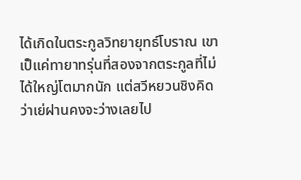ได้เกิดในตระกูลวิทยายุทธ์โบราณ เขาเป็แค่ทายาทรุ่นที่สองจากตระกูลที่ไม่ได้ใหญ่โตมากนัก แต่สวีหยวนชิงคิดว่าเย่ฝานคงจะว่างเลยไป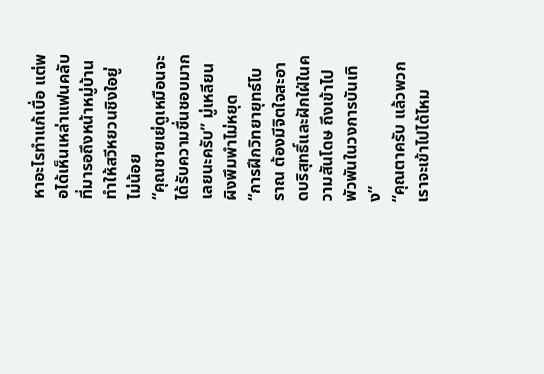หาอะไรทำแก้เบื่อ แต่พอได้เห็นเหล่าแฟนคลับที่มารอถึงหน้าหมู่บ้าน ทำให้สวีหยวนชิงใอยู่ไม่น้อย
“คุณชายเย่ดูเหมือนจะได้รับความชื่นชอบมากเลยนะครับ” มู่เหลียนผิงพึมพำไม่หยุด
“การฝึกวิทยายุทธ์โบราณ ต้องมีจิตใจสะอาดบริสุทธิ์และฝักใฝ่ในความสันโดษ ถึงเข้าไปพัวพันในวงการบันเทิง”
“คุณตาครับ แล้วพวกเราจะเข้าไปได้ไหม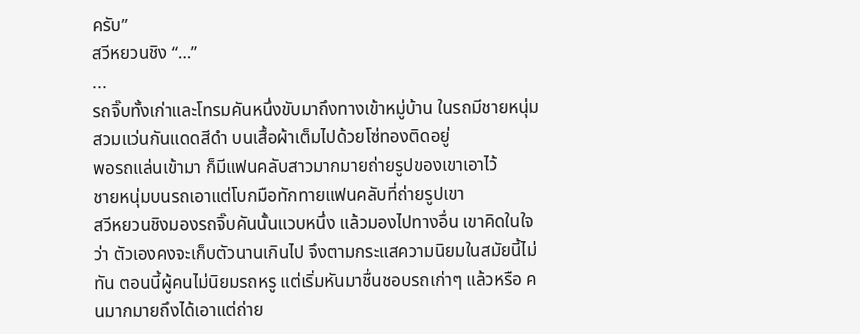ครับ”
สวีหยวนชิง “…”
...
รถจิ๊บทั้งเก่าและโทรมคันหนึ่งขับมาถึงทางเข้าหมู่บ้าน ในรถมีชายหนุ่มสวมแว่นกันแดดสีดำ บนเสื้อผ้าเต็มไปด้วยโซ่ทองติดอยู่
พอรถแล่นเข้ามา ก็มีแฟนคลับสาวมากมายถ่ายรูปของเขาเอาไว้
ชายหนุ่มบนรถเอาแต่โบกมือทักทายแฟนคลับที่ถ่ายรูปเขา
สวีหยวนชิงมองรถจิ๊บคันนั้นแวบหนึ่ง แล้วมองไปทางอื่น เขาคิดในใจว่า ตัวเองคงจะเก็บตัวนานเกินไป จึงตามกระแสความนิยมในสมัยนี้ไม่ทัน ตอนนี้ผู้คนไม่นิยมรถหรู แต่เริ่มหันมาชื่นชอบรถเก่าๆ แล้วหรือ คนมากมายถึงได้เอาแต่ถ่าย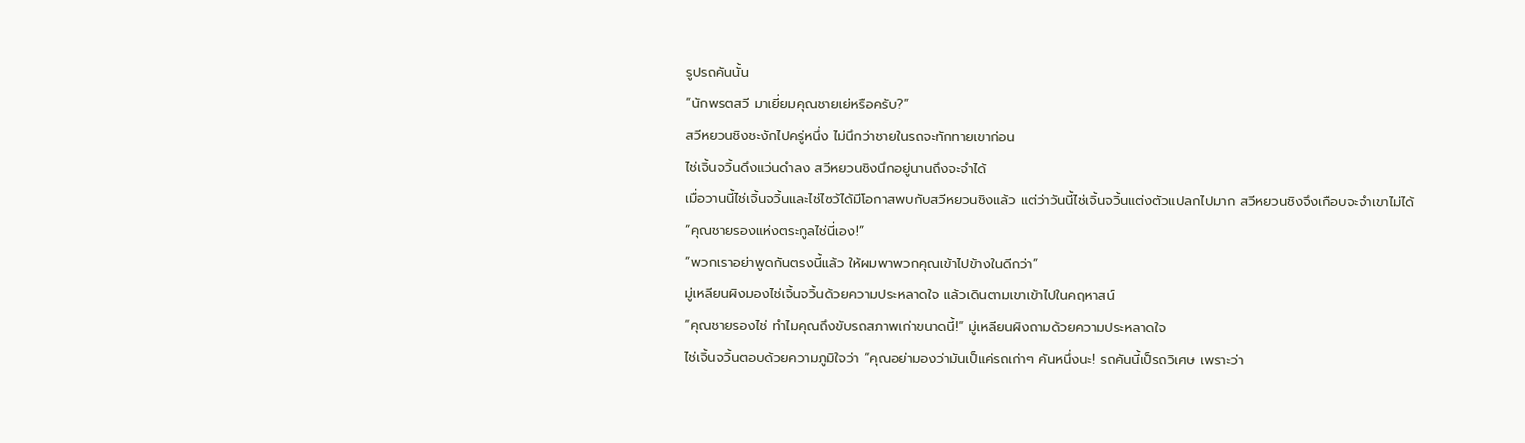รูปรถคันนั้น
“นักพรตสวี มาเยี่ยมคุณชายเย่หรือครับ?”
สวีหยวนชิงชะงักไปครู่หนึ่ง ไม่นึกว่าชายในรถจะทักทายเขาก่อน
ไช่เจิ้นจวิ้นดึงแว่นดำลง สวีหยวนชิงนึกอยู่นานถึงจะจำได้
เมื่อวานนี้ไช่เจิ้นจวิ้นและไช่ไซว้ได้มีโอกาสพบกับสวีหยวนชิงแล้ว แต่ว่าวันนี้ไช่เจิ้นจวิ้นแต่งตัวแปลกไปมาก สวีหยวนชิงจึงเกือบจะจำเขาไม่ได้
“คุณชายรองแห่งตระกูลไช่นี่เอง!”
“พวกเราอย่าพูดกันตรงนี้แล้ว ให้ผมพาพวกคุณเข้าไปข้างในดีกว่า”
มู่เหลียนผิงมองไช่เจิ้นจวิ้นด้วยความประหลาดใจ แล้วเดินตามเขาเข้าไปในคฤหาสน์
“คุณชายรองไช่ ทำไมคุณถึงขับรถสภาพเก่าขนาดนี้!” มู่เหลียนผิงถามด้วยความประหลาดใจ
ไช่เจิ้นจวิ้นตอบด้วยความภูมิใจว่า “คุณอย่ามองว่ามันเป็แค่รถเก่าๆ คันหนึ่งนะ! รถคันนี้เป็รถวิเศษ เพราะว่า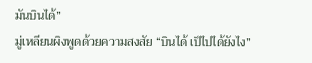มันบินได้”
มู่เหลียนผิงพูดด้วยความสงสัย “บินได้ เป็ไปได้ยังไง”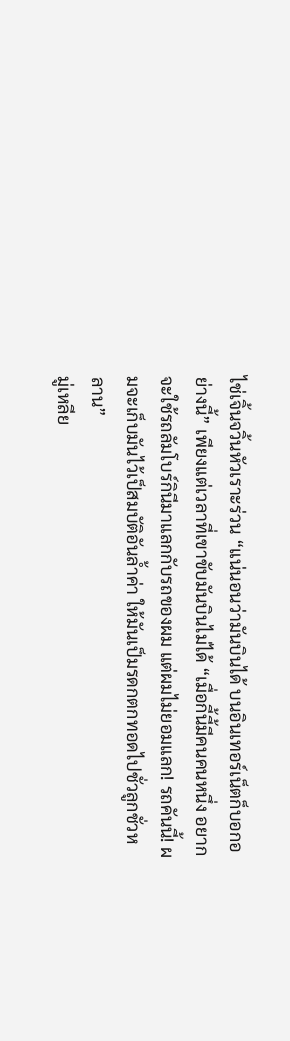ไช่เจิ้นจวิ้นหัวเราะร่วน “แน่นอนว่ามันบินได้ บนอินเทอร์เน็ตก็บอกอย่างนี้” เพียงแต่เวลาที่เขาขับมันบินไม่ได้ “เมื่อกี้นี้มีคนคนหนึ่ง อยากจะใช้รถลัมโบร์กินีมาแลกกับรถของผม แต่ผมไม่ยอมแลก! รถคันนี้! ผมจะเก็บมันไว้เป็สมบัติอันล้ำค่า ให้มันเป็มรดกตกทอดไปชั่วลูกชั่วหลาน”
มู่เหลีย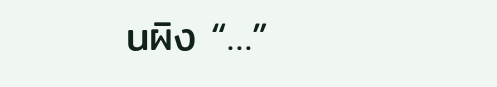นผิง “…”